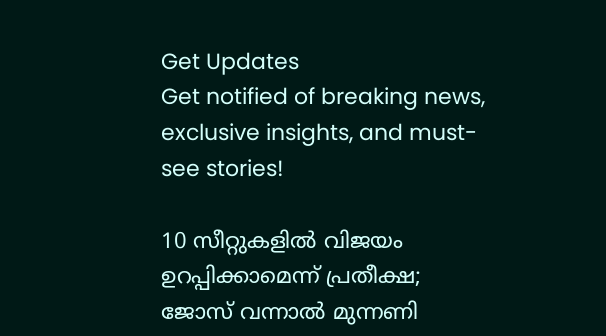Get Updates
Get notified of breaking news, exclusive insights, and must-see stories!

10 സീറ്റുകളില്‍ വിജയം ഉറപ്പിക്കാമെന്ന് പ്രതീക്ഷ; ജോസ് വന്നാല്‍ മുന്നണി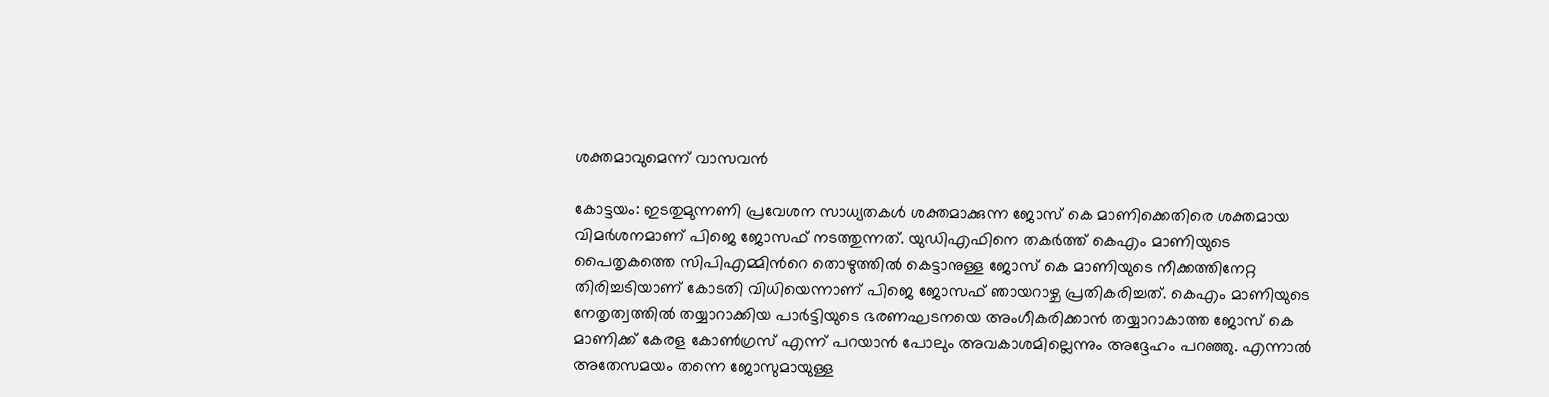ശക്തമാവുമെന്ന് വാസവന്‍

കോട്ടയം: ഇടതുമുന്നണി പ്രവേശന സാധ്യതകള്‍ ശക്തമാക്കുന്ന ജോസ് കെ മാണിക്കെതിരെ ശക്തമായ വിമര്‍ശനമാണ് പിജെ ജോസഫ് നടത്തുന്നത്. യുഡിഎഫിനെ തകര്‍ത്ത് കെഎം മാണിയുടെ പൈതൃകത്തെ സിപിഎമ്മിന്‍റെ തൊഴുത്തില്‍ കെട്ടാനുള്ള ജോസ് കെ മാണിയുടെ നീക്കത്തിനേറ്റ തിരിച്ചടിയാണ് കോടതി വിധിയെന്നാണ് പിജെ ജോസഫ് ഞായറാഴ്ച പ്രതികരിച്ചത്. കെഎം മാണിയുടെ നേതൃത്വത്തില്‍ തയ്യാറാക്കിയ പാര്‍ട്ടിയുടെ ഭരണഘടനയെ അംഗീകരിക്കാന്‍ തയ്യാറാകാത്ത ജോസ് കെ മാണിക്ക് കേരള കോണ്‍ഗ്രസ് എന്ന് പറയാന്‍ പോലും അവകാശമില്ലെന്നും അദ്ദേഹം പറഞ്ഞു. എന്നാല്‍ അതേസമയം തന്നെ ജോസുമായുള്ള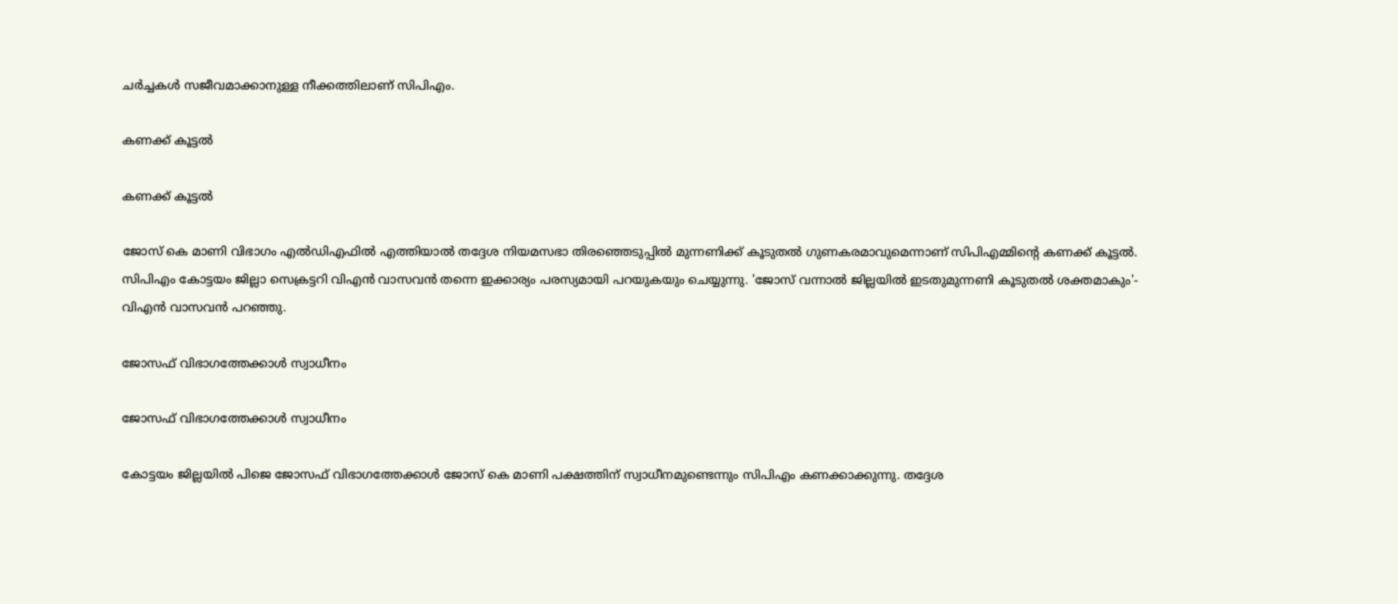ചര്‍ച്ചകള്‍ സജീവമാക്കാനുള്ള നീക്കത്തിലാണ് സിപിഎം.

കണക്ക് കൂട്ടല്‍

കണക്ക് കൂട്ടല്‍

ജോസ് കെ മാണി വിഭാഗം എല്‍ഡിഎഫില്‍ എത്തിയാല്‍ തദ്ദേശ നിയമസഭാ തിരഞ്ഞെടുപ്പില്‍ മുന്നണിക്ക് കൂടുതല്‍ ഗുണകരമാവുമെന്നാണ് സിപിഎമ്മിന്‍റെ കണക്ക് കൂട്ടല്‍. സിപിഎം കോട്ടയം ജില്ലാ സെക്രട്ടറി വിഎന്‍ വാസവന്‍ തന്നെ ഇക്കാര്യം പരസ്യമായി പറയുകയും ചെയ്യുന്നു. 'ജോസ് വന്നാല്‍ ജില്ലയില്‍ ഇടതുമുന്നണി കൂടുതല്‍ ശക്തമാകും'- വിഎന്‍ വാസവന്‍ പറഞ്ഞു.

ജോസഫ് വിഭാഗത്തേക്കാള്‍ സ്വാധീനം

ജോസഫ് വിഭാഗത്തേക്കാള്‍ സ്വാധീനം

കോട്ടയം ജില്ലയില്‍ പിജെ ജോസഫ് വിഭാഗത്തേക്കാള്‍ ജോസ് കെ മാണി പക്ഷത്തിന് സ്വാധീനമുണ്ടെന്നും സിപിഎം കണക്കാക്കുന്നു. തദ്ദേശ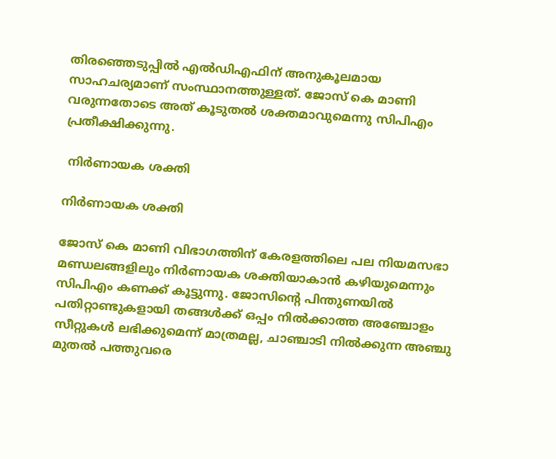തിരഞ്ഞെടുപ്പില്‍ എല്‍ഡിഎഫിന് അനുകൂലമായ സാഹചര്യമാണ് സംസ്ഥാനത്തുള്ളത്. ജോസ് കെ മാണി വരുന്നതോടെ അത് കൂടുതല്‍ ശക്തമാവുമെന്നു സിപിഎം പ്രതീക്ഷിക്കുന്നു.

 നിര്‍ണായക ശക്തി

നിര്‍ണായക ശക്തി

ജോസ് കെ മാണി വിഭാഗത്തിന് കേരളത്തിലെ പല നിയമസഭാ മണ്ഡലങ്ങളിലും നിര്‍ണായക ശക്തിയാകാൻ കഴിയുമെന്നും സിപിഎം കണക്ക് കൂട്ടുന്നു. ജോസിന്‍റെ പിന്തുണയില്‍ പതിറ്റാണ്ടുകളായി തങ്ങള്‍ക്ക് ഒപ്പം നില്‍ക്കാത്ത അഞ്ചോളം സീറ്റുകള്‍ ലഭിക്കുമെന്ന് മാത്രമല്ല, ചാഞ്ചാടി നില്‍ക്കുന്ന അഞ്ചു മുതല്‍ പത്തുവരെ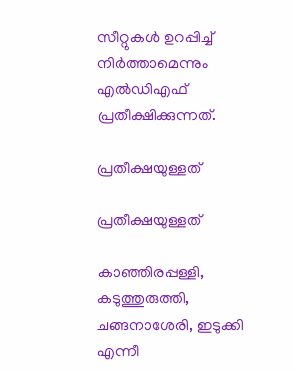സീറ്റുകള്‍ ഉറപ്പിച്ച് നിര്‍ത്താമെന്നും എല്‍ഡിഎഫ് പ്രതീക്ഷിക്കുന്നത്.

പ്രതീക്ഷയുള്ളത്

പ്രതീക്ഷയുള്ളത്

കാഞ്ഞിരപ്പള്ളി, കടുത്തുരുത്തി, ചങ്ങനാശേരി, ഇടുക്കി എന്നീ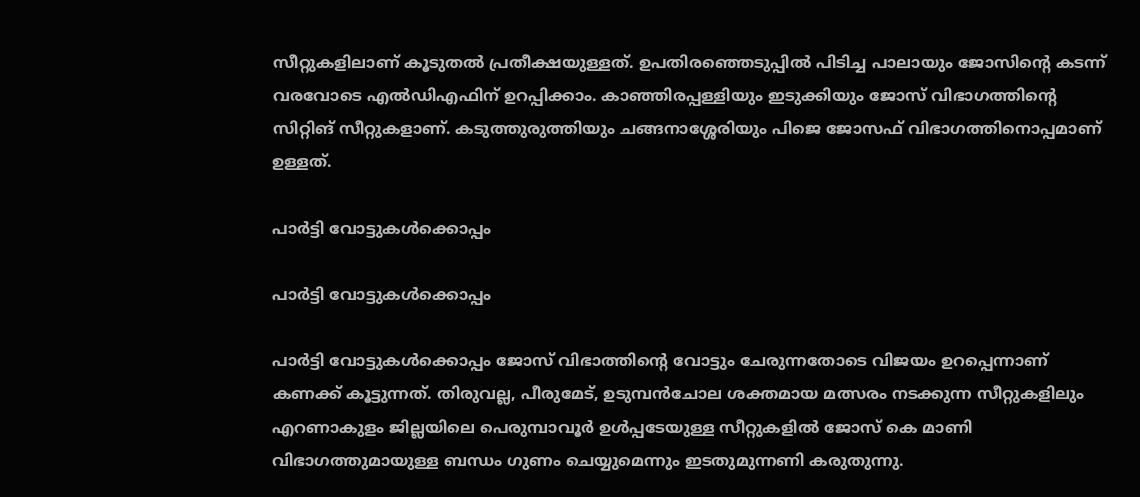സീറ്റുകളിലാണ് കൂടുതല്‍ പ്രതീക്ഷയുള്ളത്. ഉപതിരഞ്ഞെടുപ്പില്‍ പിടിച്ച പാലായും ജോസിന്‍റെ കടന്ന് വരവോടെ എല്‍ഡിഎഫിന് ഉറപ്പിക്കാം. കാഞ്ഞിരപ്പള്ളിയും ഇടുക്കിയും ജോസ് വിഭാഗത്തിന്‍റെ സിറ്റിങ് സീറ്റുകളാണ്. കടുത്തുരുത്തിയും ചങ്ങനാശ്ശേരിയും പിജെ ജോസഫ് വിഭാഗത്തിനൊപ്പമാണ് ഉള്ളത്.

പാര്‍ട്ടി വോട്ടുകള്‍ക്കൊപ്പം

പാര്‍ട്ടി വോട്ടുകള്‍ക്കൊപ്പം

പാര്‍ട്ടി വോട്ടുകള്‍ക്കൊപ്പം ജോസ് വിഭാത്തിന്‍റെ വോട്ടും ചേരുന്നതോടെ വിജയം ഉറപ്പെന്നാണ് കണക്ക് കൂട്ടുന്നത്. തിരുവല്ല, പീരുമേട്, ഉടുമ്പന്‍ചോല ശക്തമായ മത്സരം നടക്കുന്ന സീറ്റുകളിലും എറണാകുളം ജില്ലയിലെ പെരുമ്പാവൂര്‍ ഉള്‍പ്പടേയുള്ള സീറ്റുകളില്‍ ജോസ് കെ മാണി വിഭാഗത്തുമായുള്ള ബന്ധം ഗുണം ചെയ്യുമെന്നും ഇടതുമുന്നണി കരുതുന്നു.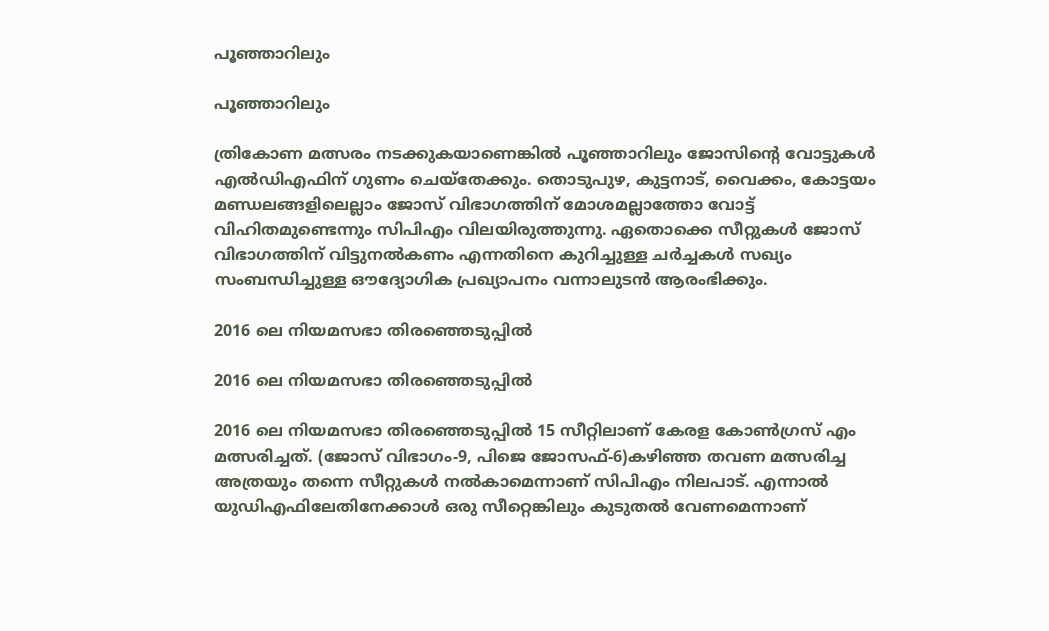പൂഞ്ഞാറിലും

പൂഞ്ഞാറിലും

ത്രികോണ മത്സരം നടക്കുകയാണെങ്കില്‍ പൂഞ്ഞാറിലും ജോസിന്‍റെ വോട്ടുകള്‍ എല്‍ഡിഎഫിന് ഗുണം ചെയ്തേക്കും. തൊടുപുഴ, കുട്ടനാട്, വൈക്കം, കോട്ടയം മണ്ഡലങ്ങളിലെല്ലാം ജോസ് വിഭാഗത്തിന് മോശമല്ലാത്തോ വോട്ട് വിഹിതമുണ്ടെന്നും സിപിഎം വിലയിരുത്തുന്നു. ഏതൊക്കെ സീറ്റുകള്‍ ജോസ് വിഭാഗത്തിന് വിട്ടുനല്‍കണം എന്നതിനെ കുറിച്ചുള്ള ചര്‍ച്ചകള്‍ സഖ്യം സംബന്ധിച്ചുള്ള ഔദ്യോഗിക പ്രഖ്യാപനം വന്നാലുടന്‍ ആരംഭിക്കും.

2016 ലെ നിയമസഭാ തിരഞ്ഞെടുപ്പില്‍

2016 ലെ നിയമസഭാ തിരഞ്ഞെടുപ്പില്‍

2016 ലെ നിയമസഭാ തിരഞ്ഞെടുപ്പില്‍ 15 സീറ്റിലാണ് കേരള കോണ്‍ഗ്രസ് എം മത്സരിച്ചത്. (ജോസ് വിഭാഗം-9, പിജെ ജോസഫ്-6)കഴിഞ്ഞ തവണ മത്സരിച്ച അത്രയും തന്നെ സീറ്റുകള്‍ നല്‍കാമെന്നാണ് സിപിഎം നിലപാട്. എന്നാല്‍ യുഡിഎഫിലേതിനേക്കാള്‍ ഒരു സീറ്റെങ്കിലും കുടുതല്‍ വേണമെന്നാണ്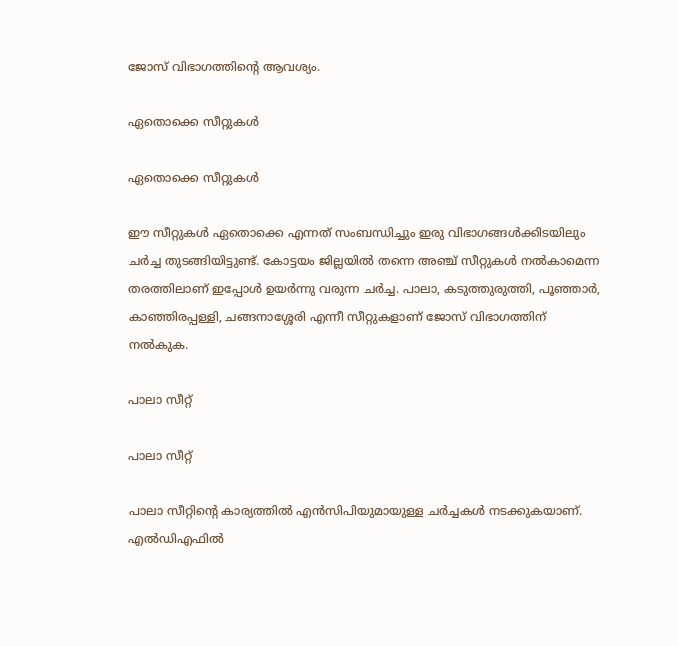ജോസ് വിഭാഗത്തിന്‍റെ ആവശ്യം.

ഏതൊക്കെ സീറ്റുകള്‍

ഏതൊക്കെ സീറ്റുകള്‍

ഈ സീറ്റുകള്‍ ഏതൊക്കെ എന്നത് സംബന്ധിച്ചും ഇരു വിഭാഗങ്ങള്‍ക്കിടയിലും ചര്‍ച്ച തുടങ്ങിയിട്ടുണ്ട്. കോട്ടയം ജില്ലയില്‍ തന്നെ അഞ്ച് സീറ്റുകള്‍ നല്‍കാമെന്ന തരത്തിലാണ് ഇപ്പോള്‍ ഉയര്‍ന്നു വരുന്ന ചര്‍ച്ച. പാലാ, കടുത്തുരുത്തി, പൂഞ്ഞാർ, കാഞ്ഞിരപ്പള്ളി, ചങ്ങനാശ്ശേരി എന്നീ സീറ്റുകളാണ് ജോസ് വിഭാഗത്തിന് നല്‍കുക.

പാലാ സീറ്റ്

പാലാ സീറ്റ്

പാലാ സീറ്റിന്‍റെ കാര്യത്തില്‍ എന്‍സിപിയുമായുള്ള ചര്‍ച്ചകള്‍ നടക്കുകയാണ്. എല്‍ഡിഎഫില്‍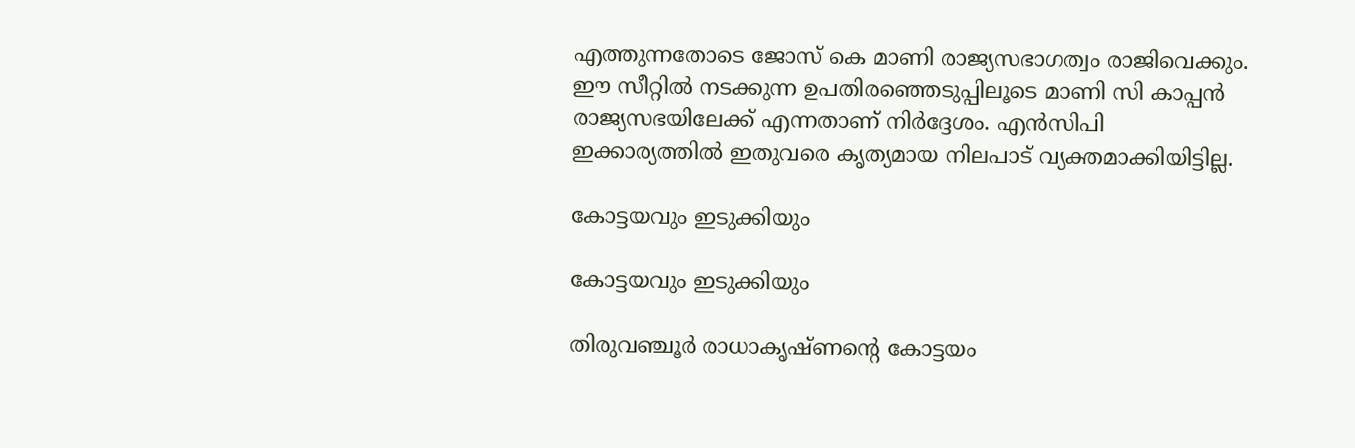എത്തുന്നതോടെ ജോസ് കെ മാണി രാജ്യസഭാഗത്വം രാജിവെക്കും. ഈ സീറ്റില്‍ നടക്കുന്ന ഉപതിരഞ്ഞെടുപ്പിലൂടെ മാണി സി കാപ്പന്‍ രാജ്യസഭയിലേക്ക് എന്നതാണ് നിര്‍ദ്ദേശം. എന്‍സിപി ഇക്കാര്യത്തില്‍ ഇതുവരെ കൃത്യമായ നിലപാട് വ്യക്തമാക്കിയിട്ടില്ല.

കോട്ടയവും ഇടുക്കിയും

കോട്ടയവും ഇടുക്കിയും

തിരുവഞ്ചൂര്‍ രാധാകൃഷ്ണന്‍റെ കോട്ടയം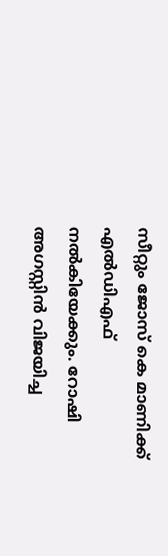സീറ്റും ജോസ് കെ മാണിക്ക് എല്‍ഡിഎഫ് നല്‍കിയേക്കും. റോഷി അഗസ്റ്റിൻ വിജയിച്ച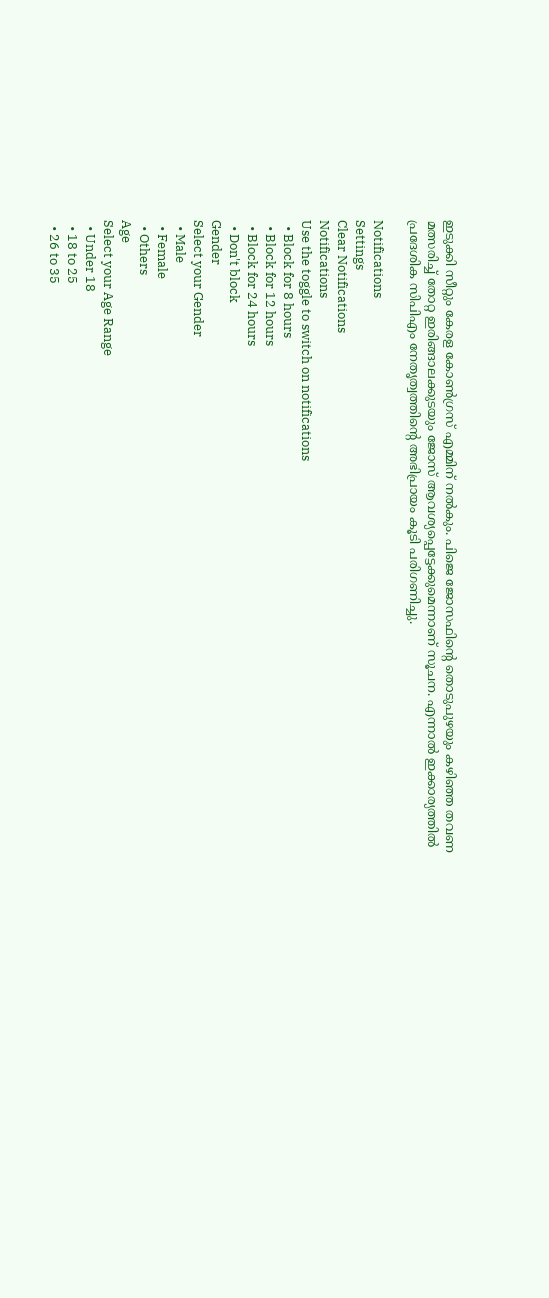ഇടുക്കി സീറ്റും കേരള കോൺഗ്രസ് എമ്മിന് നൽകും. പിജെ ജോസഫിന്‍റെ തൊടുപുഴയും കഴിഞ്ഞ തവണ മത്സരിച്ച് തോറ്റ ഇരിങ്ങാലക്കുടയും ജോസ് ആവശ്യപ്പെട്ടേക്കുമെന്നാണ് സൂചന. എന്നാല്‍ ഇക്കാര്യത്തില്‍ പ്രദേശിക സിപിഎം നേതൃത്വത്തിന്‍റെ അഭിപ്രായം കൂടി പരിഗണിച്ചു.

Notifications
Settings
Clear Notifications
Notifications
Use the toggle to switch on notifications
  • Block for 8 hours
  • Block for 12 hours
  • Block for 24 hours
  • Don't block
Gender
Select your Gender
  • Male
  • Female
  • Others
Age
Select your Age Range
  • Under 18
  • 18 to 25
  • 26 to 35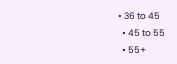• 36 to 45
  • 45 to 55
  • 55+